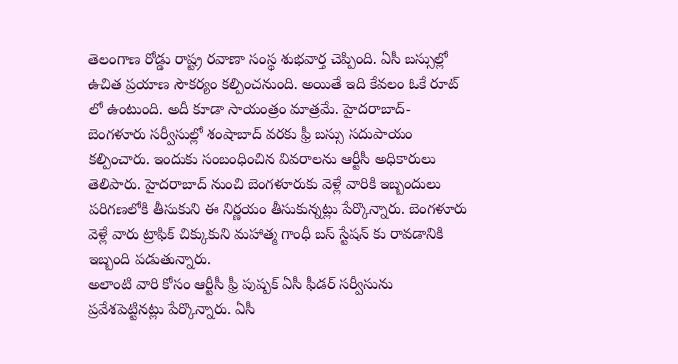తెలంగాణ రోడ్డు రాష్ట్ర రవాణా సంస్థ శుభవార్త చెప్పింది. ఏసీ బస్సుల్లో ఉచిత ప్రయాణ సౌకర్యం కల్పించనుంది. అయితే ఇది కేవలం ఓకే రూట్ లో ఉంటుంది. అదీ కూడా సాయంత్రం మాత్రమే. హైదరాబాద్- బెంగళూరు సర్వీసుల్లో శంషాబాద్ వరకు ఫ్రీ బస్సు సదుపాయం కల్పించారు. ఇందుకు సంబంధించిన వివరాలను ఆర్టీసీ అధికారులు తెలిపారు. హైదరాబాద్ నుంచి బెంగళూరుకు వెళ్లే వారికి ఇబ్బందులు పరిగణలోకి తీసుకుని ఈ నిర్ణయం తీసుకున్నట్లు పేర్కొన్నారు. బెంగళూరు వెళ్లే వారు ట్రాఫిక్ చిక్కుకుని మహాత్మ గాంధీ బస్ స్టేషన్ కు రావడానికి ఇబ్బంది పడుతున్నారు.
అలాంటి వారి కోసం ఆర్టీసీ ఫ్రీ పుష్పక్ ఏసీ ఫీడర్ సర్వీసును ప్రవేశపెట్టినట్లు పేర్కొన్నారు. ఏసీ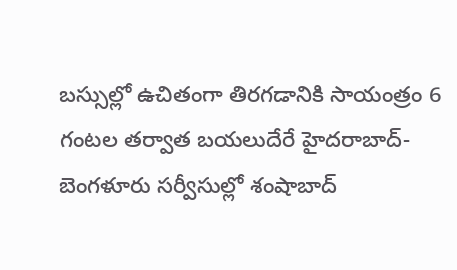బస్సుల్లో ఉచితంగా తిరగడానికి సాయంత్రం 6 గంటల తర్వాత బయలుదేరే హైదరాబాద్-బెంగళూరు సర్వీసుల్లో శంషాబాద్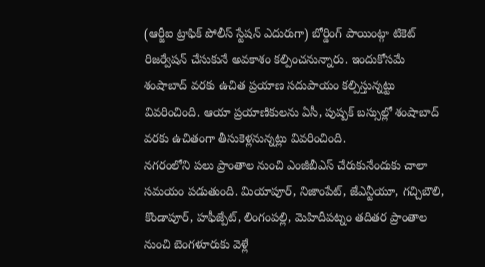(ఆర్జీఐ ట్రాఫిక్ పోలీస్ స్టేషన్ ఎదురుగా) బోర్డింగ్ పాయింట్గా టికెట్ రిజర్వేషన్ చేసుకునే అవకాశం కల్పించనున్నారు. ఇందుకోసమే శంషాబాద్ వరకు ఉచిత ప్రయాణ సదుపాయం కల్పిస్తున్నట్టు వివరించింది. ఆయా ప్రయాణికులను ఏసీ, పుష్పక్ బస్సుల్లో శంషాబాద్ వరకు ఉచితంగా తీసుకెళ్లనున్నట్లు వివరించింది.
నగరంలోని పలు ప్రాంతాల నుంచి ఎంజీబీఎస్ చేరుకునేందుకు చాలా సమయం పడుతుంది. మియాపూర్, నిజాంపేట్, జేఎన్టీయూ, గచ్చిబౌలి, కొండాపూర్, హఫీజ్పేట్, లింగంపల్లి, మెహిదీపట్నం తదితర ప్రాంతాల నుంచి బెంగళూరుకు వెళ్లే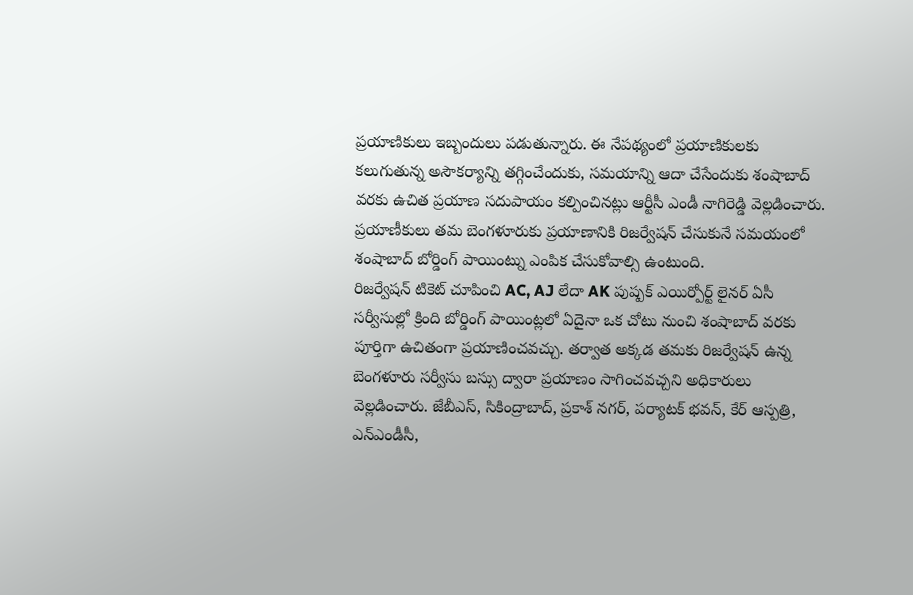ప్రయాణికులు ఇబ్బందులు పడుతున్నారు. ఈ నేపథ్యంలో ప్రయాణికులకు కలుగుతున్న అసౌకర్యాన్ని తగ్గించేందుకు, సమయాన్ని ఆదా చేసేందుకు శంషాబాద్ వరకు ఉచిత ప్రయాణ సదుపాయం కల్పించినట్లు ఆర్టీసీ ఎండీ నాగిరెడ్డి వెల్లడించారు. ప్రయాణీకులు తమ బెంగళూరుకు ప్రయాణానికి రిజర్వేషన్ చేసుకునే సమయంలో శంషాబాద్ బోర్డింగ్ పాయింట్ను ఎంపిక చేసుకోవాల్సి ఉంటుంది.
రిజర్వేషన్ టికెట్ చూపించి AC, AJ లేదా AK పుష్పక్ ఎయిర్పోర్ట్ లైనర్ ఏసీ సర్వీసుల్లో క్రింది బోర్డింగ్ పాయింట్లలో ఏదైనా ఒక చోటు నుంచి శంషాబాద్ వరకు పూర్తిగా ఉచితంగా ప్రయాణించవచ్చు. తర్వాత అక్కడ తమకు రిజర్వేషన్ ఉన్న బెంగళూరు సర్వీసు బస్సు ద్వారా ప్రయాణం సాగించవచ్చని అధికారులు వెల్లడించారు. జేబీఎస్, సికింద్రాబాద్, ప్రకాశ్ నగర్, పర్యాటక్ భవన్, కేర్ ఆస్పత్రి, ఎన్ఎండీసీ,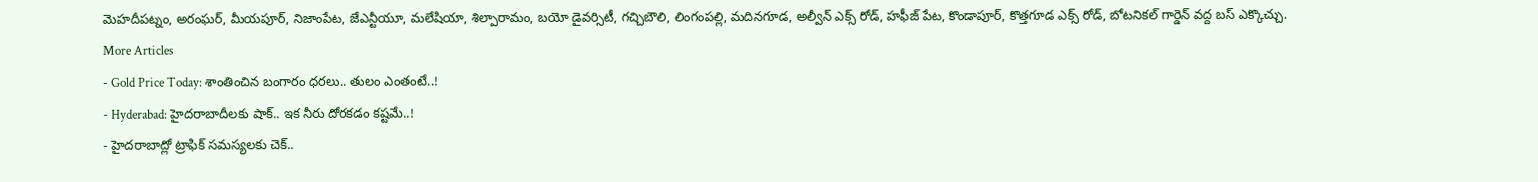మెహదీపట్నం, అరంఘర్, మీయపూర్, నిజాంపేట, జేఎన్టీయూ, మలేషియా, శిల్పారామం, బయో డైవర్సిటీ, గచ్చిబౌలి, లింగంపల్లి, మదినగూడ, అల్వీన్ ఎక్స్ రోడ్, హఫీజ్ పేట, కొండాపూర్, కొత్తగూడ ఎక్స్ రోడ్, బోటనికల్ గార్డెన్ వద్ద బస్ ఎక్కొచ్చు.
More Articles
- Gold Price Today: శాంతించిన బంగారం ధరలు.. తులం ఎంతంటే..!
- Hyderabad: హైదరాబాదీలకు షాక్.. ఇక నీరు దోరకడం కష్టమే..!
- హైదరాబాద్లో ట్రాఫిక్ సమస్యలకు చెక్..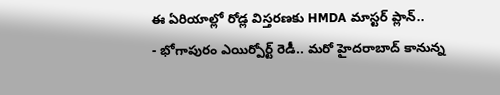ఈ ఏరియాల్లో రోడ్ల విస్తరణకు HMDA మాస్టర్ ప్లాన్..
- భోగాపురం ఎయిర్పోర్ట్ రెడీ.. మరో హైదరాబాద్ కానున్న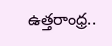ఉత్తరాంధ్ర..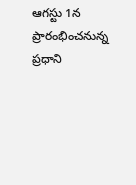ఆగస్టు 1న ప్రారంభించనున్న ప్రధాని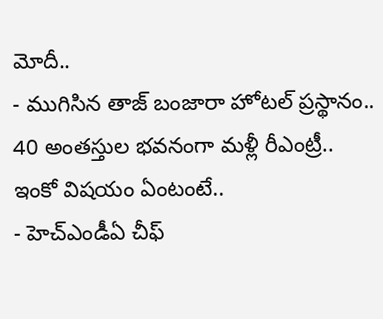మోదీ..
- ముగిసిన తాజ్ బంజారా హోటల్ ప్రస్థానం.. 40 అంతస్తుల భవనంగా మళ్లీ రీఎంట్రీ.. ఇంకో విషయం ఏంటంటే..
- హెచ్ఎండీఏ చీఫ్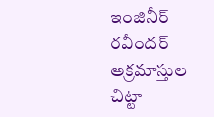ఇంజినీర్ రవీందర్ అక్రమాస్తుల చిట్టా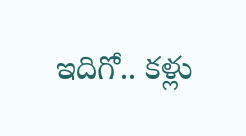ఇదిగో.. కళ్లు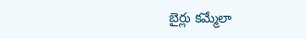బైర్లు కమ్మేలా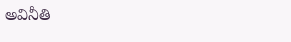అవినీతి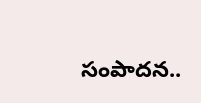సంపాదన..